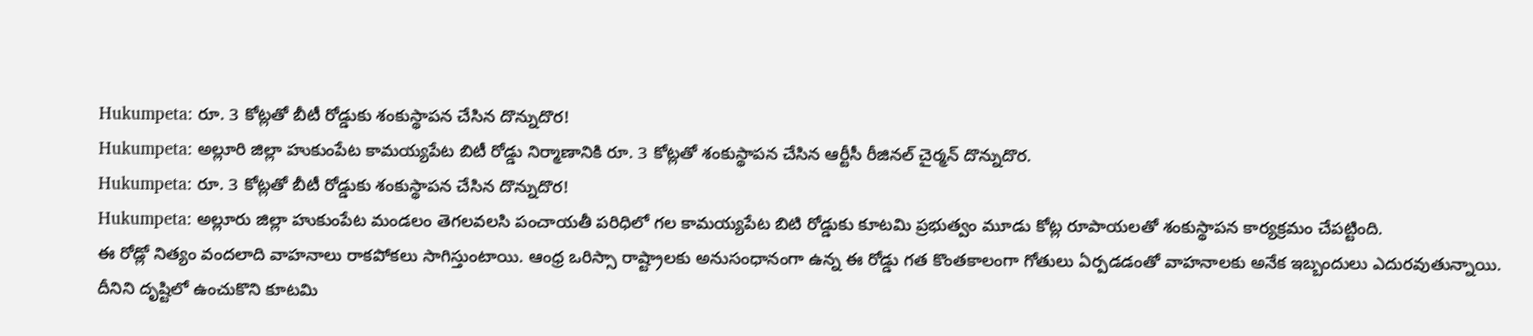Hukumpeta: రూ. 3 కోట్లతో బీటీ రోడ్డుకు శంకుస్థాపన చేసిన దొన్నుదొర!
Hukumpeta: అల్లూరి జిల్లా హుకుంపేట కామయ్యపేట బిటీ రోడ్డు నిర్మాణానికి రూ. 3 కోట్లతో శంకుస్థాపన చేసిన ఆర్టీసీ రీజినల్ చైర్మన్ దొన్నుదొర.
Hukumpeta: రూ. 3 కోట్లతో బీటీ రోడ్డుకు శంకుస్థాపన చేసిన దొన్నుదొర!
Hukumpeta: అల్లూరు జిల్లా హుకుంపేట మండలం తెగలవలసి పంచాయతీ పరిధిలో గల కామయ్యపేట బిటి రోడ్డుకు కూటమి ప్రభుత్వం మూడు కోట్ల రూపాయలతో శంకుస్థాపన కార్యక్రమం చేపట్టింది.
ఈ రోడ్లో నిత్యం వందలాది వాహనాలు రాకపోకలు సాగిస్తుంటాయి. ఆంధ్ర ఒరిస్సా రాష్ట్రాలకు అనుసంధానంగా ఉన్న ఈ రోడ్డు గత కొంతకాలంగా గోతులు ఏర్పడడంతో వాహనాలకు అనేక ఇబ్బందులు ఎదురవుతున్నాయి.
దీనిని దృష్టిలో ఉంచుకొని కూటమి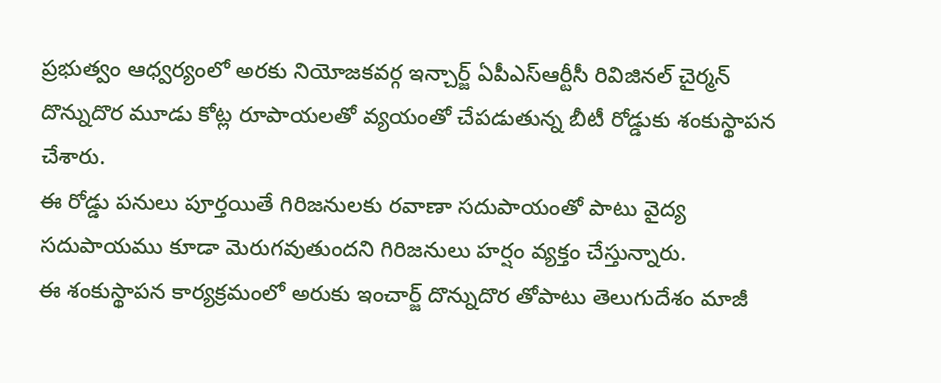ప్రభుత్వం ఆధ్వర్యంలో అరకు నియోజకవర్గ ఇన్చార్జ్ ఏపీఎస్ఆర్టీసీ రివిజినల్ చైర్మన్ దొన్నుదొర మూడు కోట్ల రూపాయలతో వ్యయంతో చేపడుతున్న బీటీ రోడ్డుకు శంకుస్థాపన చేశారు.
ఈ రోడ్డు పనులు పూర్తయితే గిరిజనులకు రవాణా సదుపాయంతో పాటు వైద్య సదుపాయము కూడా మెరుగవుతుందని గిరిజనులు హర్షం వ్యక్తం చేస్తున్నారు.
ఈ శంకుస్థాపన కార్యక్రమంలో అరుకు ఇంచార్జ్ దొన్నుదొర తోపాటు తెలుగుదేశం మాజీ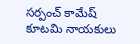సర్పంచ్ కామేష్ కూటమి నాయకులు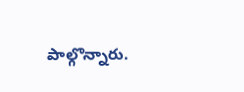పాల్గొన్నారు.